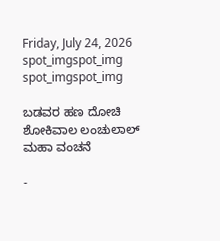Friday, July 24, 2026
spot_imgspot_img
spot_imgspot_img

ಬಡವರ ಹಣ ದೋಚಿ ಶೋಕಿವಾಲ ಲಂಚುಲಾಲ್ ಮಹಾ ವಂಚನೆ

-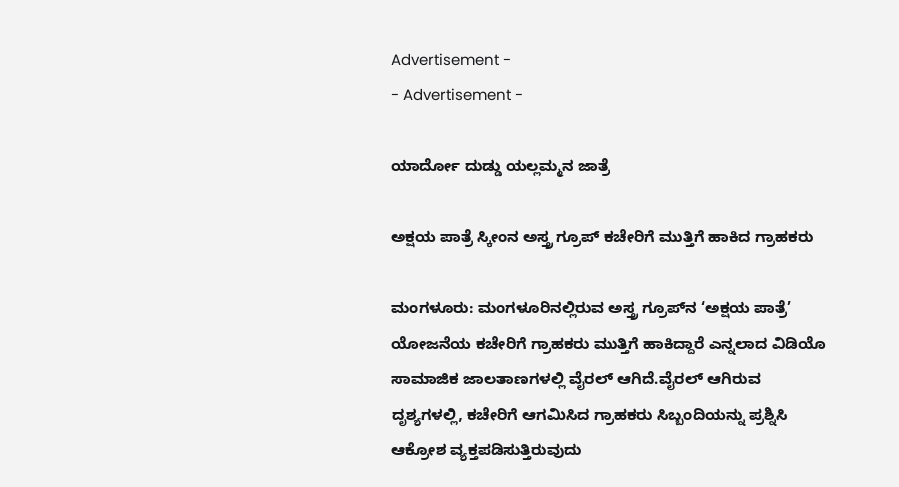Advertisement -
- Advertisement -

ಯಾರ್ದೋ ದುಡ್ಡು ಯಲ್ಲಮ್ಮನ ಜಾತ್ರೆ

ಅಕ್ಷಯ ಪಾತ್ರೆ ಸ್ಕೀಂನ ಅಸ್ತ್ರ ಗ್ರೂಪ್ ಕಚೇರಿಗೆ ಮುತ್ತಿಗೆ ಹಾಕಿದ ಗ್ರಾಹಕರು

ಮಂಗಳೂರು: ಮಂಗಳೂರಿನಲ್ಲಿರುವ ಅಸ್ತ್ರ ಗ್ರೂಪ್‌ನ ‘ಅಕ್ಷಯ ಪಾತ್ರೆ’ ಯೋಜನೆಯ ಕಚೇರಿಗೆ ಗ್ರಾಹಕರು ಮುತ್ತಿಗೆ ಹಾಕಿದ್ದಾರೆ ಎನ್ನಲಾದ ವಿಡಿಯೊ ಸಾಮಾಜಿಕ ಜಾಲತಾಣಗಳಲ್ಲಿ ವೈರಲ್ ಆಗಿದೆ.ವೈರಲ್ ಆಗಿರುವ ದೃಶ್ಯಗಳಲ್ಲಿ, ಕಚೇರಿಗೆ ಆಗಮಿಸಿದ ಗ್ರಾಹಕರು ಸಿಬ್ಬಂದಿಯನ್ನು ಪ್ರಶ್ನಿಸಿ ಆಕ್ರೋಶ ವ್ಯಕ್ತಪಡಿಸುತ್ತಿರುವುದು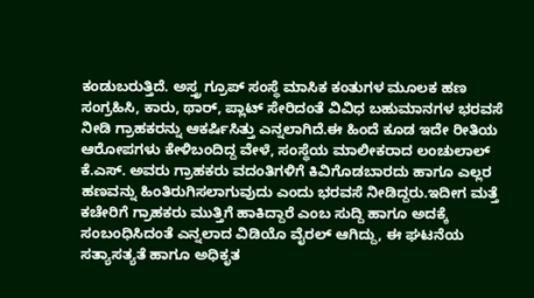ಕಂಡುಬರುತ್ತಿದೆ. ಅಸ್ತ್ರ ಗ್ರೂಪ್ ಸಂಸ್ಥೆ ಮಾಸಿಕ ಕಂತುಗಳ ಮೂಲಕ ಹಣ ಸಂಗ್ರಹಿಸಿ, ಕಾರು, ಥಾರ್, ಪ್ಲಾಟ್ ಸೇರಿದಂತೆ ವಿವಿಧ ಬಹುಮಾನಗಳ ಭರವಸೆ ನೀಡಿ ಗ್ರಾಹಕರನ್ನು ಆಕರ್ಷಿಸಿತ್ತು ಎನ್ನಲಾಗಿದೆ.ಈ ಹಿಂದೆ ಕೂಡ ಇದೇ ರೀತಿಯ ಆರೋಪಗಳು ಕೇಳಿಬಂದಿದ್ದ ವೇಳೆ, ಸಂಸ್ಥೆಯ ಮಾಲೀಕರಾದ ಲಂಚುಲಾಲ್ ಕೆ.ಎಸ್. ಅವರು ಗ್ರಾಹಕರು ವದಂತಿಗಳಿಗೆ ಕಿವಿಗೊಡಬಾರದು ಹಾಗೂ ಎಲ್ಲರ ಹಣವನ್ನು ಹಿಂತಿರುಗಿಸಲಾಗುವುದು ಎಂದು ಭರವಸೆ ನೀಡಿದ್ದರು.ಇದೀಗ ಮತ್ತೆ ಕಚೇರಿಗೆ ಗ್ರಾಹಕರು ಮುತ್ತಿಗೆ ಹಾಕಿದ್ದಾರೆ ಎಂಬ ಸುದ್ದಿ ಹಾಗೂ ಅದಕ್ಕೆ ಸಂಬಂಧಿಸಿದಂತೆ ಎನ್ನಲಾದ ವಿಡಿಯೊ ವೈರಲ್ ಆಗಿದ್ದು, ಈ ಘಟನೆಯ ಸತ್ಯಾಸತ್ಯತೆ ಹಾಗೂ ಅಧಿಕೃತ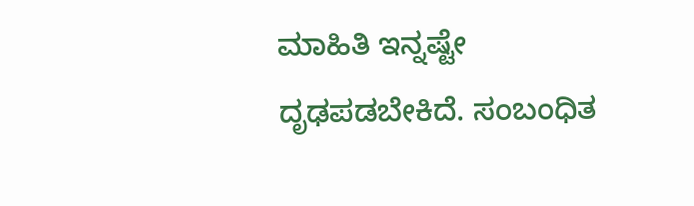ಮಾಹಿತಿ ಇನ್ನಷ್ಟೇ ದೃಢಪಡಬೇಕಿದೆ. ಸಂಬಂಧಿತ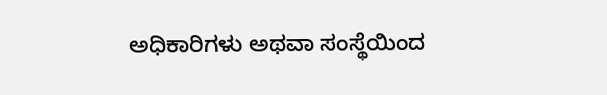ಅಧಿಕಾರಿಗಳು ಅಥವಾ ಸಂಸ್ಥೆಯಿಂದ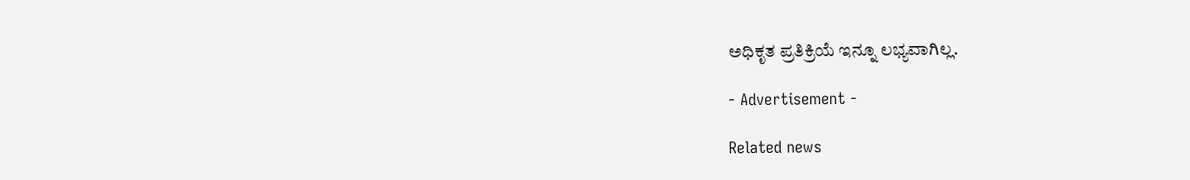ಅಧಿಕೃತ ಪ್ರತಿಕ್ರಿಯೆ ಇನ್ನೂ ಲಭ್ಯವಾಗಿಲ್ಲ.

- Advertisement -

Related news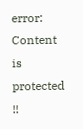error: Content is protected !!